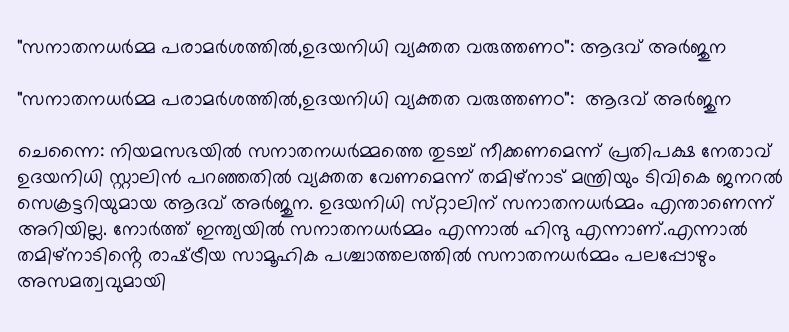"സനാതനധർമ്മ പരാമർശത്തിൽ,ഉദയനിധി വ്യക്തത വരുത്തണo": ആദവ് അർജുന

"സനാതനധർമ്മ പരാമർശത്തിൽ,ഉദയനിധി വ്യക്തത വരുത്തണo":  ആദവ് അർജുന

ചെന്നൈ: നിയമസഭയിൽ സനാതനധർമ്മത്തെ തുടച്ച് നീക്കണമെന്ന് പ്രതിപക്ഷ നേതാവ് ഉദയനിധി സ്റ്റാലിൻ പറഞ്ഞതിൽ വ്യക്തത വേണമെന്ന് തമിഴ്‌നാട് മന്ത്രിയും ടിവികെ ജനറൽ സെക്രട്ടറിയുമായ ആദവ് അർജുന. ഉദയനിധി സ്‌റ്റാലിന് സനാതനധർമ്മം എന്താണെന്ന് അറിയില്ല. നോർത്ത് ഇന്ത്യയിൽ സനാതനധർമ്മം എന്നാൽ ഹിന്ദു എന്നാണ്.എന്നാൽ തമിഴ്‌നാടിൻ്റെ രാഷ്‌ട്രീയ സാമൂഹിക പശ്ചാത്തലത്തിൽ സനാതനധർമ്മം പലപ്പോഴും അസമത്വവുമായി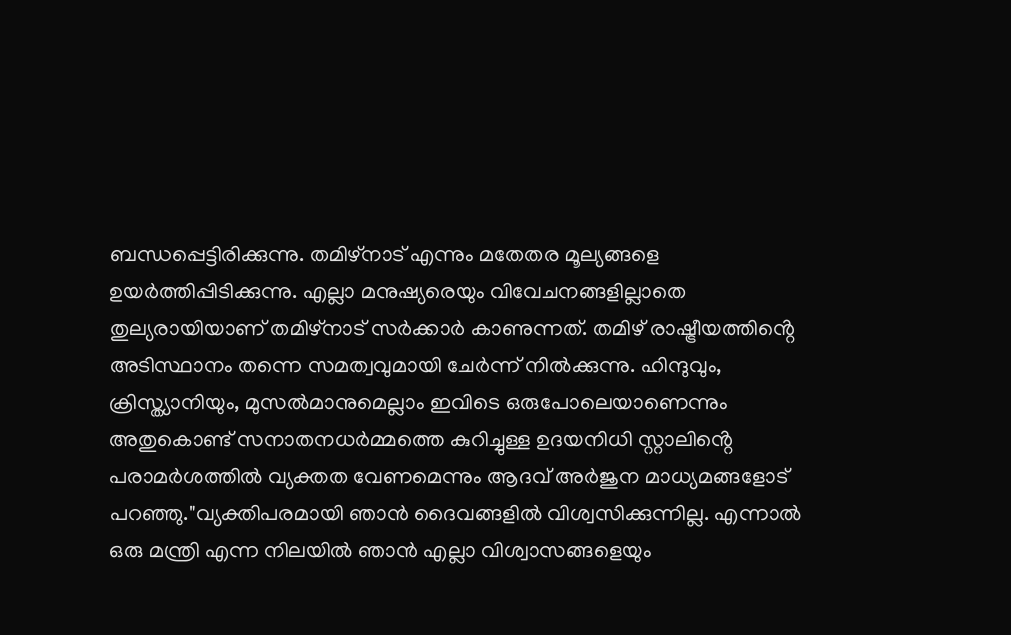ബന്ധപ്പെട്ടിരിക്കുന്നു. തമിഴ്‌നാട് എന്നും മതേതര മൂല്യങ്ങളെ ഉയർത്തിപ്പിടിക്കുന്നു. എല്ലാ മനുഷ്യരെയും വിവേചനങ്ങളില്ലാതെ തുല്യരായിയാണ് തമിഴ്‌നാട് സർക്കാർ കാണുന്നത്. തമിഴ് രാഷ്ട്രീയത്തിൻ്റെ അടിസ്ഥാനം തന്നെ സമത്വവുമായി ചേർന്ന് നിൽക്കുന്നു. ഹിന്ദുവും, ക്രിസ്ത്യാനിയും, മുസൽമാനുമെല്ലാം ഇവിടെ ഒരുപോലെയാണെന്നും അതുകൊണ്ട് സനാതനധർമ്മത്തെ കുറിച്ചുള്ള ഉദയനിധി സ്റ്റാലിൻ്റെ പരാമർശത്തിൽ വ്യക്തത വേണമെന്നും ആദവ് അർജുന മാധ്യമങ്ങളോട് പറഞ്ഞു."വ്യക്തിപരമായി ഞാന്‍ ദൈവങ്ങളിൽ വിശ്വസിക്കുന്നില്ല. എന്നാൽ ഒരു മന്ത്രി എന്ന നിലയിൽ ഞാന്‍ എല്ലാ വിശ്വാസങ്ങളെയും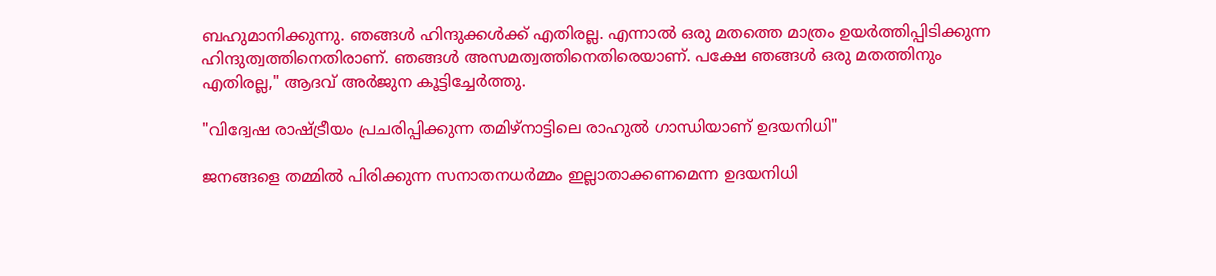ബഹുമാനിക്കുന്നു. ഞങ്ങൾ ഹിന്ദുക്കൾക്ക് എതിരല്ല. എന്നാൽ ഒരു മതത്തെ മാത്രം ഉയർത്തിപ്പിടിക്കുന്ന ഹിന്ദുത്വത്തിനെതിരാണ്. ഞങ്ങൾ അസമത്വത്തിനെതിരെയാണ്. പക്ഷേ ഞങ്ങൾ ഒരു മതത്തിനും എതിരല്ല," ആദവ് അർജുന കൂട്ടിച്ചേർത്തു.

"വിദ്വേഷ രാഷ്ട്രീയം പ്രചരിപ്പിക്കുന്ന തമിഴ്‌നാട്ടിലെ രാഹുൽ ഗാന്ധിയാണ് ഉദയനിധി"

ജനങ്ങളെ തമ്മിൽ പിരിക്കുന്ന സനാതനധർമ്മം ഇല്ലാതാക്കണമെന്ന ഉദയനിധി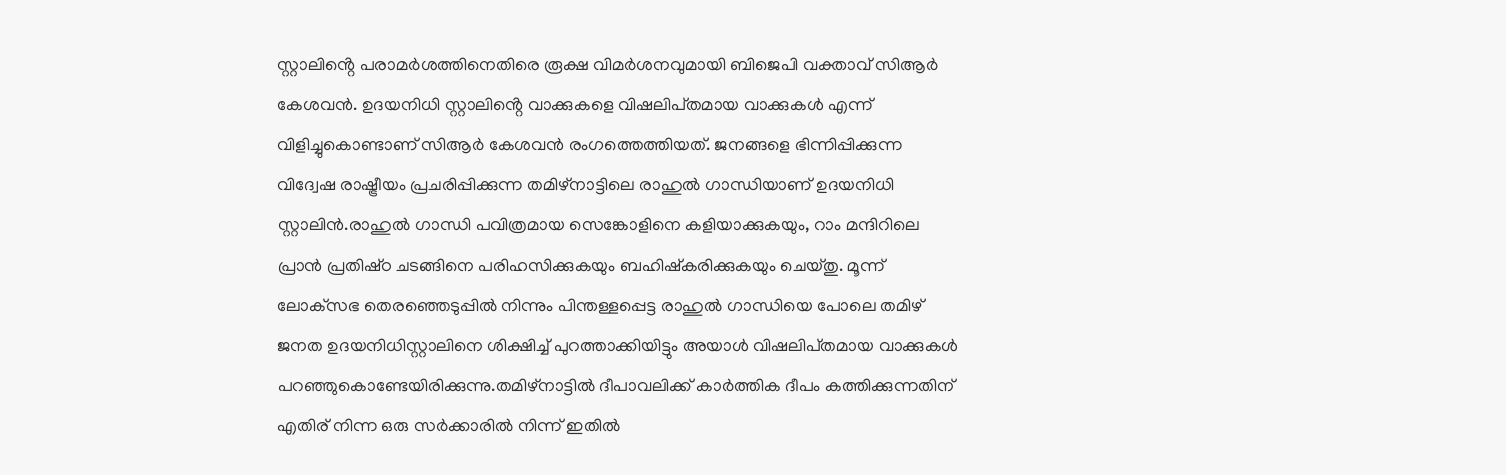സ്റ്റാലിൻ്റെ പരാമർശത്തിനെതിരെ രൂക്ഷ വിമർശനവുമായി ബിജെപി വക്താവ് സിആർ കേശവന്‍. ഉദയനിധി സ്റ്റാലിൻ്റെ വാക്കുകളെ വിഷലിപ്‌തമായ വാക്കുകൾ എന്ന് വിളിച്ചുകൊണ്ടാണ് സിആർ കേശവന്‍ രംഗത്തെത്തിയത്. ജനങ്ങളെ ഭിന്നിപ്പിക്കുന്ന വിദ്വേഷ രാഷ്ട്രീയം പ്രചരിപ്പിക്കുന്ന തമിഴ്‌നാട്ടിലെ രാഹുൽ ഗാന്ധിയാണ് ഉദയനിധി സ്റ്റാലിന്‍.രാഹുൽ ഗാന്ധി പവിത്രമായ സെങ്കോളിനെ കളിയാക്കുകയും, റാം മന്ദിറിലെ പ്രാന്‍ പ്രതിഷ്‌ഠ ചടങ്ങിനെ പരിഹസിക്കുകയും ബഹിഷ്‌കരിക്കുകയും ചെയ്‌തു. മൂന്ന് ലോക്‌സഭ തെരഞ്ഞെടുപ്പിൽ നിന്നും പിന്തള്ളപ്പെട്ട രാഹുൽ ഗാന്ധിയെ പോലെ തമിഴ് ജനത ഉദയനിധിസ്റ്റാലിനെ ശിക്ഷിച്ച് പുറത്താക്കിയിട്ടും അയാൾ വിഷലിപ്‌തമായ വാക്കുകൾ പറഞ്ഞുകൊണ്ടേയിരിക്കുന്നു.തമിഴ്‌നാട്ടിൽ ദീപാവലിക്ക് കാർത്തിക ദീപം കത്തിക്കുന്നതിന് എതിര് നിന്ന ഒരു സർക്കാരിൽ നിന്ന് ഇതിൽ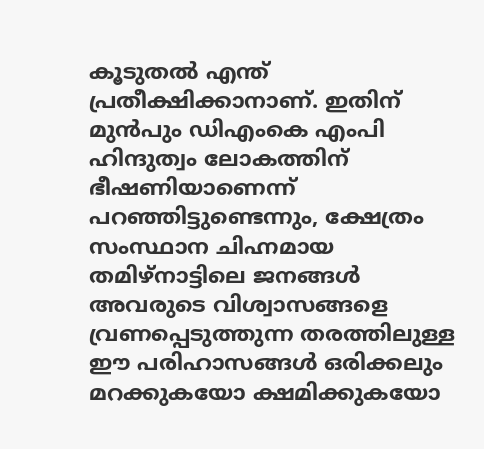കൂടുതൽ എന്ത് പ്രതീക്ഷിക്കാനാണ്. ഇതിന് മുൻപും ഡിഎംകെ എംപി ഹിന്ദുത്വം ലോകത്തിന് ഭീഷണിയാണെന്ന് പറഞ്ഞിട്ടുണ്ടെന്നും, ക്ഷേത്രം സംസ്ഥാന ചിഹ്നമായ തമിഴ്‌നാട്ടിലെ ജനങ്ങൾ അവരുടെ വിശ്വാസങ്ങളെ വ്രണപ്പെടുത്തുന്ന തരത്തിലുള്ള ഈ പരിഹാസങ്ങൾ ഒരിക്കലും മറക്കുകയോ ക്ഷമിക്കുകയോ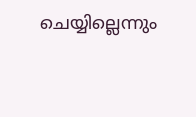ചെയ്യില്ലെന്നും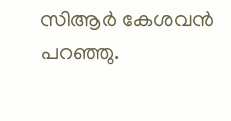സിആർ കേശവന്‍ പറഞ്ഞു.